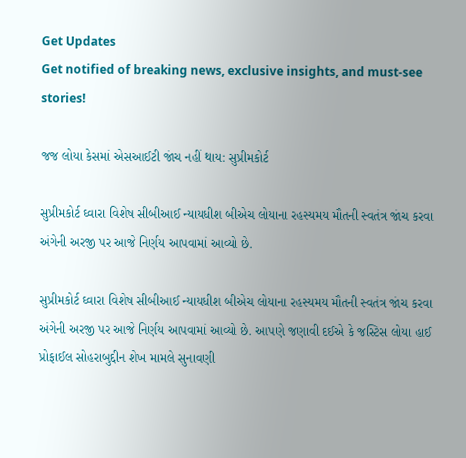Get Updates
Get notified of breaking news, exclusive insights, and must-see stories!

જજ લોયા કેસમાં એસઆઈટી જાંચ નહીં થાય: સુપ્રીમકોર્ટ

સુપ્રીમકોર્ટ ઘ્વારા વિશેષ સીબીઆઈ ન્યાયધીશ બીએચ લોયાના રહસ્યમય મૌતની સ્વતંત્ર જાંચ કરવા અંગેની અરજી પર આજે નિર્ણય આપવામાં આવ્યો છે.

સુપ્રીમકોર્ટ ઘ્વારા વિશેષ સીબીઆઈ ન્યાયધીશ બીએચ લોયાના રહસ્યમય મૌતની સ્વતંત્ર જાંચ કરવા અંગેની અરજી પર આજે નિર્ણય આપવામાં આવ્યો છે. આપણે જણાવી દઈએ કે જસ્ટિસ લોયા હાઈ પ્રોફાઈલ સોહરાબુદ્દીન શેખ મામલે સુનાવણી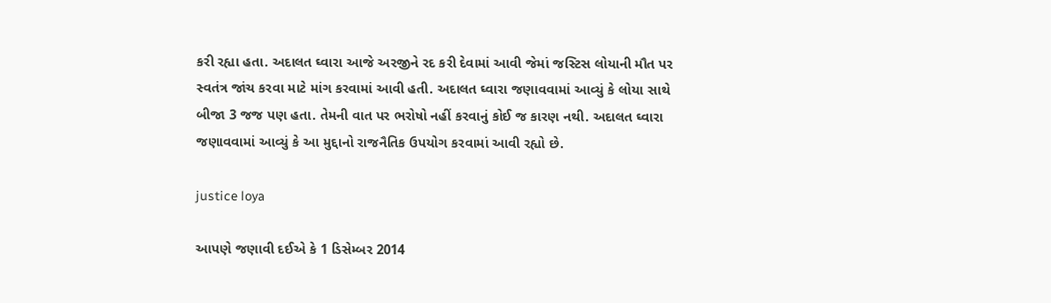કરી રહ્યા હતા. અદાલત ઘ્વારા આજે અરજીને રદ કરી દેવામાં આવી જેમાં જસ્ટિસ લોયાની મૌત પર સ્વતંત્ર જાંચ કરવા માટે માંગ કરવામાં આવી હતી. અદાલત ઘ્વારા જણાવવામાં આવ્યું કે લોયા સાથે બીજા 3 જજ પણ હતા. તેમની વાત પર ભરોષો નહીં કરવાનું કોઈ જ કારણ નથી. અદાલત ઘ્વારા જણાવવામાં આવ્યું કે આ મુદ્દાનો રાજનૈતિક ઉપયોગ કરવામાં આવી રહ્યો છે.

justice loya

આપણે જણાવી દઈએ કે 1 ડિસેમ્બર 2014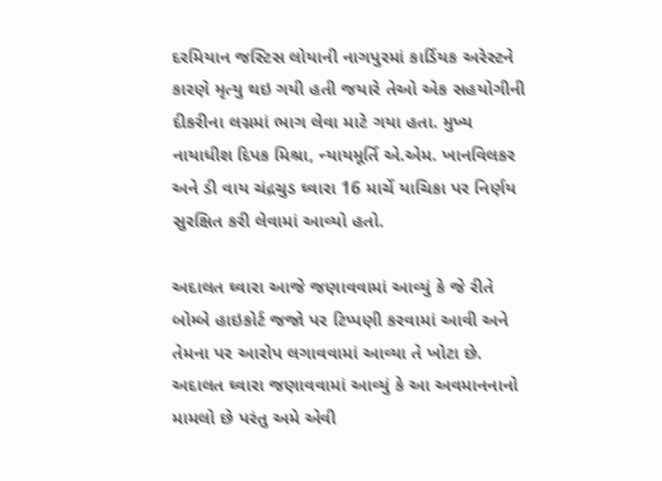દરમિયાન જસ્ટિસ લોયાની નાગપુરમાં કાર્ડિયક અરેસ્ટને કારણે મૃત્યુ થઇ ગયી હતી જયારે તેઓ એક સહયોગીની દીકરીના લગ્નમાં ભાગ લેવા માટે ગયા હતા. મુખ્ય નાયાધીશ દિપક મિશ્રા, ન્યાયમૂર્તિ એ.એમ. ખાનવિલકર અને ડી વાય ચંદ્રચુડ ઘ્વારા 16 માર્ચે યાચિકા પર નિર્ણય સુરક્ષિત કરી લેવામાં આવ્યો હતો.

અદાલત ઘ્વારા આજે જણાવવામાં આવ્યું કે જે રીતે બોમ્બે હાઇકોર્ટ જજો પર ટિપ્પણી કરવામાં આવી અને તેમના પર આરોપ લગાવવામાં આવ્યા તે ખોટા છે. અદાલત ઘ્વારા જણાવવામાં આવ્યું કે આ અવમાનનાનો મામલો છે પરંતુ અમે એવી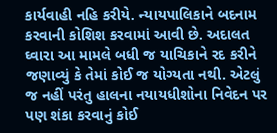કાર્યવાહી નહિ કરીયે. ન્યાયપાલિકાને બદનામ કરવાની કોશિશ કરવામાં આવી છે. અદાલત ઘ્વારા આ મામલે બધી જ યાચિકાને રદ કરીને જણાવ્યું કે તેમાં કોઈ જ યોગ્યતા નથી. એટલું જ નહીં પરંતુ હાલના નયાયધીશોના નિવેદન પર પણ શંકા કરવાનું કોઈ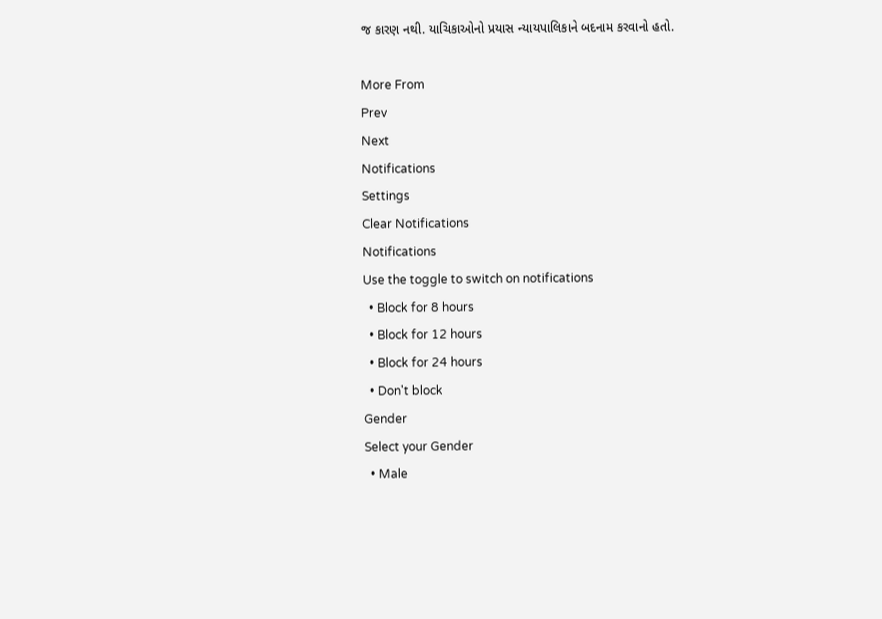જ કારણ નથી. યાચિકાઓનો પ્રયાસ ન્યાયપાલિકાને બદનામ કરવાનો હતો.

More From
Prev
Next
Notifications
Settings
Clear Notifications
Notifications
Use the toggle to switch on notifications
  • Block for 8 hours
  • Block for 12 hours
  • Block for 24 hours
  • Don't block
Gender
Select your Gender
  • Male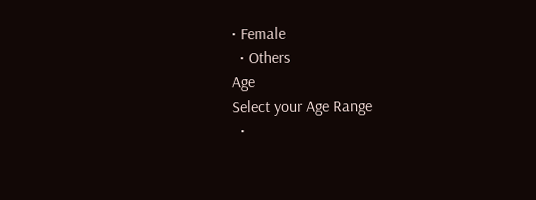• Female
  • Others
Age
Select your Age Range
  •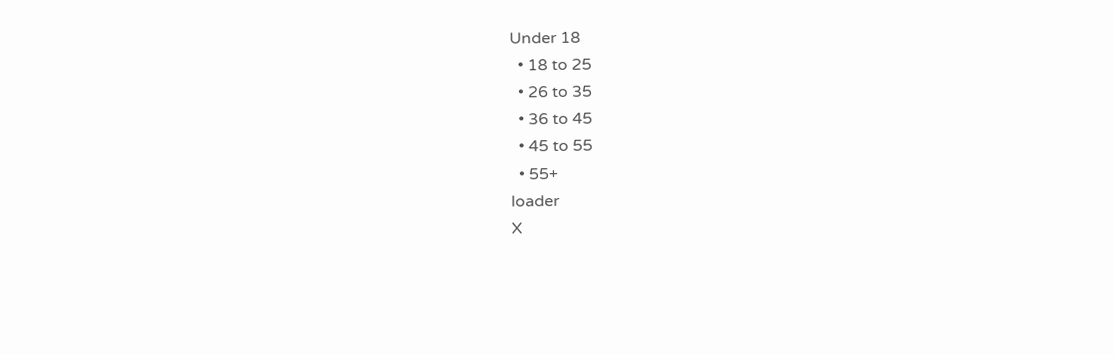Under 18
  • 18 to 25
  • 26 to 35
  • 36 to 45
  • 45 to 55
  • 55+
loader
X